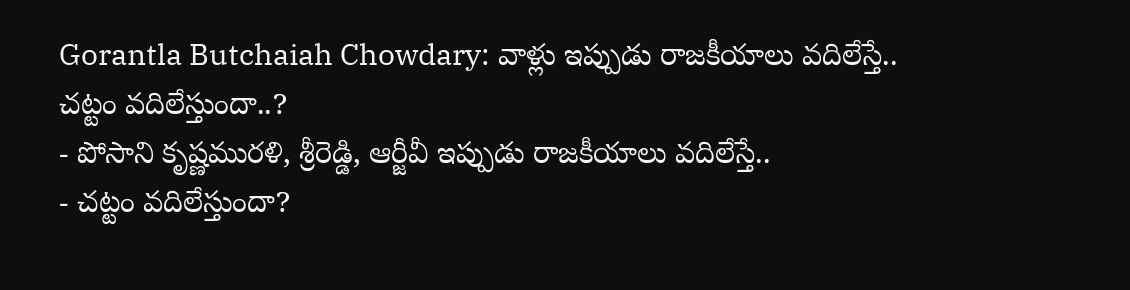Gorantla Butchaiah Chowdary: వాళ్లు ఇప్పుడు రాజకీయాలు వదిలేస్తే.. చట్టం వదిలేస్తుందా..?
- పోసాని కృష్ణమురళి, శ్రీరెడ్డి, ఆర్జీవీ ఇప్పుడు రాజకీయాలు వదిలేస్తే..
- చట్టం వదిలేస్తుందా?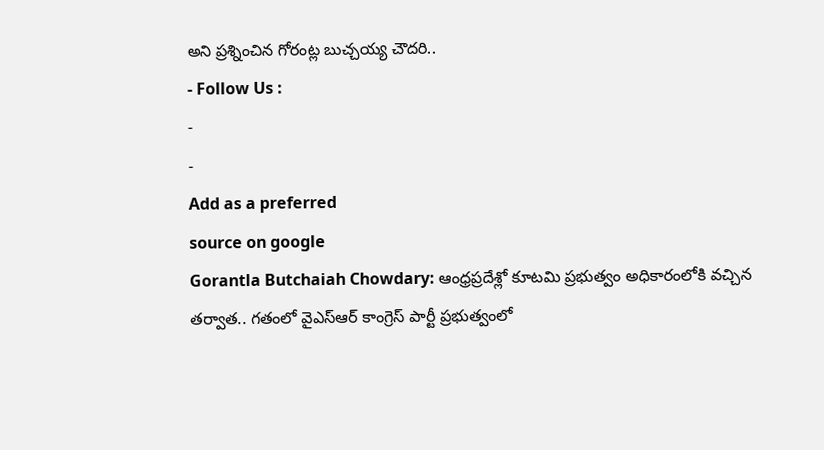అని ప్రశ్నించిన గోరంట్ల బుచ్చయ్య చౌదరి..
- Follow Us :
-
-
Add as a preferred
source on google
Gorantla Butchaiah Chowdary: ఆంధ్రప్రదేశ్లో కూటమి ప్రభుత్వం అధికారంలోకి వచ్చిన తర్వాత.. గతంలో వైఎస్ఆర్ కాంగ్రెస్ పార్టీ ప్రభుత్వంలో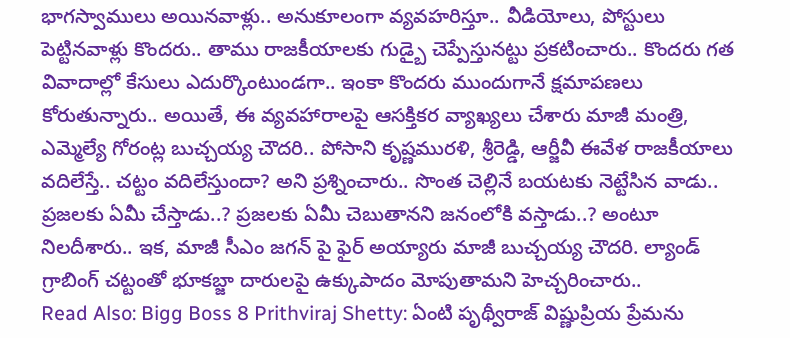భాగస్వాములు అయినవాళ్లు.. అనుకూలంగా వ్యవహరిస్తూ.. వీడియోలు, పోస్టులు పెట్టినవాళ్లు కొందరు.. తాము రాజకీయాలకు గుడ్బై చెప్పేస్తునట్టు ప్రకటించారు.. కొందరు గత వివాదాల్లో కేసులు ఎదుర్కొంటుండగా.. ఇంకా కొందరు ముందుగానే క్షమాపణలు కోరుతున్నారు.. అయితే, ఈ వ్యవహారాలపై ఆసక్తికర వ్యాఖ్యలు చేశారు మాజీ మంత్రి, ఎమ్మెల్యే గోరంట్ల బుచ్చయ్య చౌదరి.. పోసాని కృష్ణమురళి, శ్రీరెడ్డి, ఆర్జీవీ ఈవేళ రాజకీయాలు వదిలేస్తే.. చట్టం వదిలేస్తుందా? అని ప్రశ్నించారు.. సొంత చెల్లినే బయటకు నెట్టేసిన వాడు.. ప్రజలకు ఏమీ చేస్తాడు..? ప్రజలకు ఏమీ చెబుతానని జనంలోకి వస్తాడు..? అంటూ నిలదీశారు.. ఇక, మాజీ సీఎం జగన్ పై ఫైర్ అయ్యారు మాజీ బుచ్చయ్య చౌదరి. ల్యాండ్ గ్రాబింగ్ చట్టంతో భూకబ్జా దారులపై ఉక్కుపాదం మోపుతామని హెచ్చరించారు..
Read Also: Bigg Boss 8 Prithviraj Shetty: ఏంటి పృథ్వీరాజ్ విష్ణుప్రియ ప్రేమను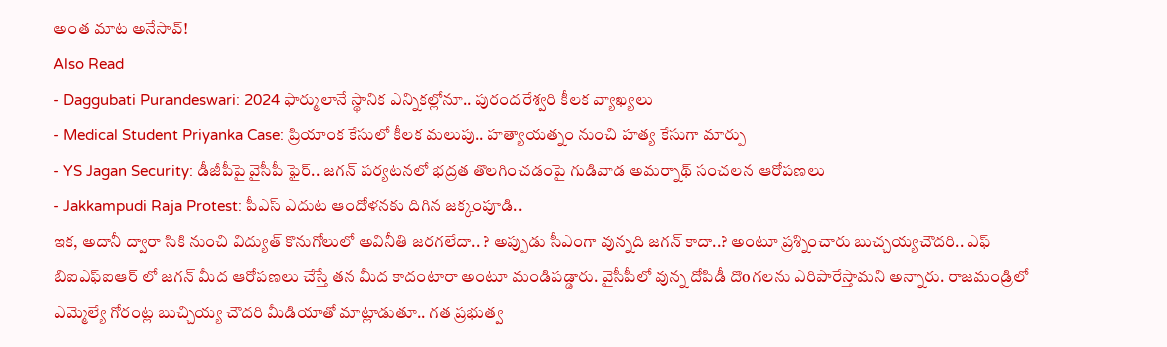అంత మాట అనేసావ్!
Also Read
- Daggubati Purandeswari: 2024 ఫార్ములానే స్థానిక ఎన్నికల్లోనూ.. పురందరేశ్వరి కీలక వ్యాఖ్యలు
- Medical Student Priyanka Case: ప్రియాంక కేసులో కీలక మలుపు.. హత్యాయత్నం నుంచి హత్య కేసుగా మార్పు
- YS Jagan Security: డీజీపీపై వైసీపీ ఫైర్.. జగన్ పర్యటనలో భద్రత తొలగించడంపై గుడివాడ అమర్నాథ్ సంచలన ఆరోపణలు
- Jakkampudi Raja Protest: పీఎస్ ఎదుట ఆందోళనకు దిగిన జక్కంపూడి..
ఇక, అదానీ ద్వారా సికి నుంచి విద్యుత్ కొనుగోలులో అవినీతి జరగలేదా.. ? అప్పుడు సీఎంగా వున్నది జగన్ కాదా..? అంటూ ప్రశ్నించారు బుచ్చయ్యచౌదరి.. ఎఫ్ బిఐఎఫ్ఐఆర్ లో జగన్ మీద ఆరోపణలు చేస్తే తన మీద కాదంటారా అంటూ మండిపడ్డారు. వైసీపీలో వున్న దోపిడీ దొoగలను ఎరిపారేస్తామని అన్నారు. రాజమండ్రిలో ఎమ్మెల్యే గోరంట్ల బుచ్చియ్య చౌదరి మీడియాతో మాట్లాడుతూ.. గత ప్రభుత్వ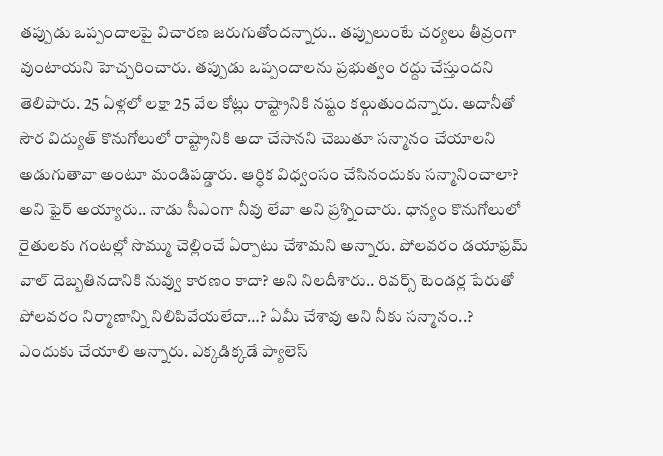తప్పుడు ఒప్పందాలపై విచారణ జరుగుతోందన్నారు.. తప్పులుంటే చర్యలు తీవ్రంగా వుంటాయని హెచ్చరించారు. తప్పుడు ఒప్పందాలను ప్రభుత్వం రద్దు చేస్తుందని తెలిపారు. 25 ఏళ్లలో లక్షా 25 వేల కోట్లు రాష్ట్రానికి నష్టం కల్గుతుందన్నారు. అదానీతో సౌర విద్యుత్ కొనుగోలులో రాష్ట్రానికి అదా చేసానని చెబుతూ సన్మానం చేయాలని అడుగుతావా అంటూ మండిపడ్డారు. ఆర్ధిక విధ్వంసం చేసినందుకు సన్మానించాలా? అని ఫైర్ అయ్యారు.. నాడు సీఎంగా నీవు లేవా అని ప్రశ్నించారు. ధాన్యం కొనుగోలులో రైతులకు గంటల్లో సొమ్ము చెల్లించే ఏర్పాటు చేశామని అన్నారు. పోలవరం డయాఫ్రమ్ వాల్ దెబ్బతినదానికి నువ్వు కారణం కాదా? అని నిలదీశారు.. రివర్స్ టెండర్ల పేరుతో పోలవరం నిర్మాణాన్ని నిలిపివేయలేదా…? ఏమీ చేశావు అని నీకు సన్మానం..? ఎందుకు చేయాలి అన్నారు. ఎక్కడిక్కడే ప్యాలెస్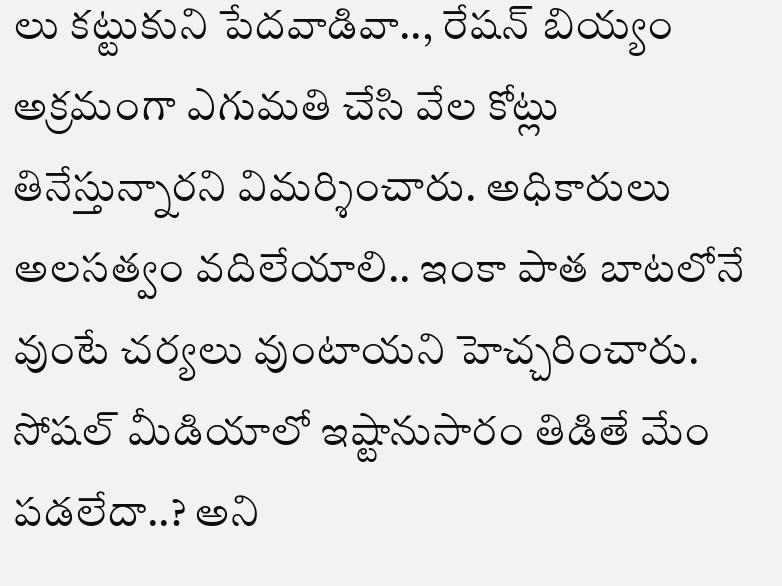లు కట్టుకుని పేదవాడివా.., రేషన్ బియ్యం అక్రమంగా ఎగుమతి చేసి వేల కోట్లు తినేస్తున్నారని విమర్శించారు. అధికారులు అలసత్వం వదిలేయాలి.. ఇంకా పాత బాటలోనే వుంటే చర్యలు వుంటాయని హెచ్చరించారు. సోషల్ మీడియాలో ఇష్టానుసారం తిడితే మేం పడలేదా..? అని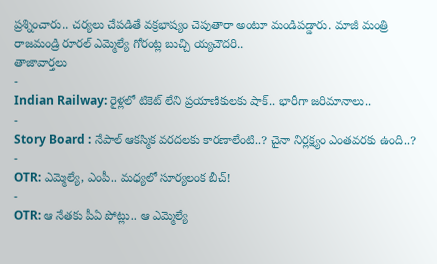ప్రశ్నించారు.. చర్యలు చేపడితే వక్రభాష్యం చెపుతారా అంటూ మండిపడ్డారు. మాజీ మంత్రి రాజమండ్రి రూరల్ ఎమ్మెల్యే గోరంట్ల బుచ్చి య్యచౌదరి..
తాజావార్తలు
-
Indian Railway: రైళ్లలో టికెట్ లేని ప్రయాణికులకు షాక్.. భారీగా జరిమానాలు..
-
Story Board : నేపాల్ ఆకస్మిక వరదలకు కారణాలేంటి..? చైనా నిర్లక్ష్యం ఎంతవరకు ఉంది..?
-
OTR: ఎమ్మెల్యే, ఎంపీ.. మధ్యలో సూర్యలంక బీచ్!
-
OTR: ఆ నేతకు పీఏ పోట్లు.. ఆ ఎమ్మెల్యే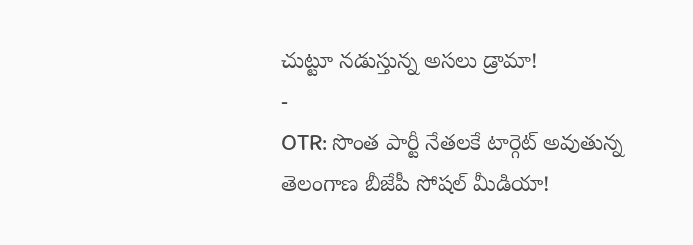చుట్టూ నడుస్తున్న అసలు డ్రామా!
-
OTR: సొంత పార్టీ నేతలకే టార్గెట్ అవుతున్న తెలంగాణ బీజేపీ సోషల్ మీడియా!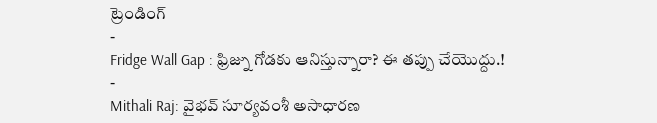ట్రెండింగ్
-
Fridge Wall Gap : ఫ్రిజ్ను గోడకు ఆనిస్తున్నారా? ఈ తప్పు చేయొద్దు.!
-
Mithali Raj: వైభవ్ సూర్యవంశీ అసాధారణ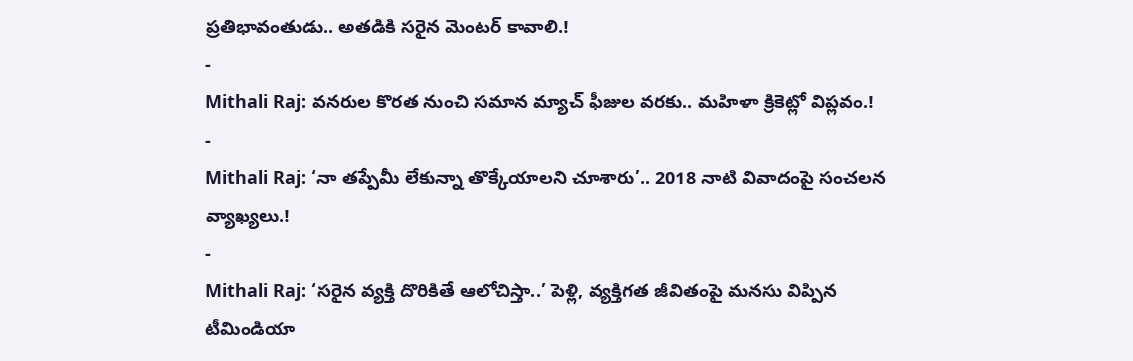ప్రతిభావంతుడు.. అతడికి సరైన మెంటర్ కావాలి.!
-
Mithali Raj: వనరుల కొరత నుంచి సమాన మ్యాచ్ ఫీజుల వరకు.. మహిళా క్రికెట్లో విప్లవం.!
-
Mithali Raj: ‘నా తప్పేమీ లేకున్నా తొక్కేయాలని చూశారు’.. 2018 నాటి వివాదంపై సంచలన వ్యాఖ్యలు.!
-
Mithali Raj: ‘సరైన వ్యక్తి దొరికితే ఆలోచిస్తా..’ పెళ్లి, వ్యక్తిగత జీవితంపై మనసు విప్పిన టీమిండియా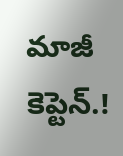మాజీ కెప్టెన్.!